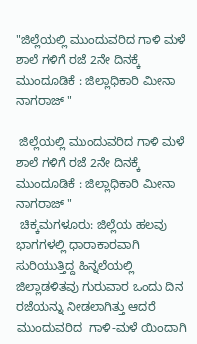"ಜಿಲ್ಲೆಯಲ್ಲಿ ಮುಂದುವರಿದ ಗಾಳಿ ಮಳೆ ಶಾಲೆ ಗಳಿಗೆ ರಜೆ 2ನೇ ದಿನಕ್ಕೆ ಮುಂದೂಡಿಕೆ : ಜಿಲ್ಲಾಧಿಕಾರಿ ಮೀನಾ ನಾಗರಾಜ್ "

 ಜಿಲ್ಲೆಯಲ್ಲಿ ಮುಂದುವರಿದ ಗಾಳಿ ಮಳೆ ಶಾಲೆ ಗಳಿಗೆ ರಜೆ 2ನೇ ದಿನಕ್ಕೆ ಮುಂದೂಡಿಕೆ : ಜಿಲ್ಲಾಧಿಕಾರಿ ಮೀನಾ ನಾಗರಾಜ್ "
 ಚಿಕ್ಕಮಗಳೂರು: ಜಿಲ್ಲೆಯ ಹಲವು ಭಾಗಗಳಲ್ಲಿ ಧಾರಾಕಾರವಾಗಿ ಸುರಿಯುತ್ತಿದ್ದ ಹಿನ್ನಲೆಯಲ್ಲಿ ಜಿಲ್ಲಾಡಳಿತವು ಗುರುವಾರ ಒಂದು ದಿನ ರಜೆಯನ್ನು ನೀಡಲಾಗಿತ್ತು ಆದರೆ  ಮುಂದುವರಿದ  ಗಾಳಿ-ಮಳೆ ಯಿಂದಾಗಿ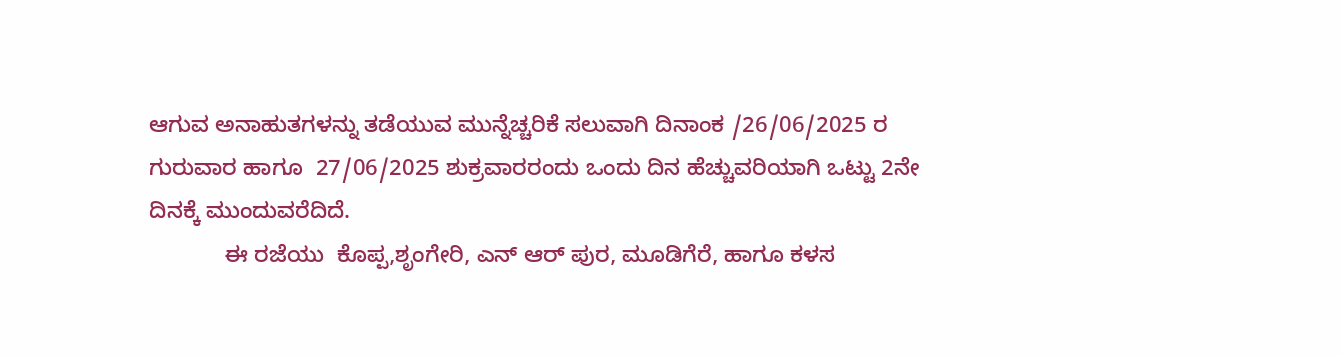ಆಗುವ ಅನಾಹುತಗಳನ್ನು ತಡೆಯುವ ಮುನ್ನೆಚ್ಚರಿಕೆ ಸಲುವಾಗಿ ದಿನಾಂಕ /26/06/2025 ರ ಗುರುವಾರ ಹಾಗೂ  27/06/2025 ಶುಕ್ರವಾರರಂದು ಒಂದು ದಿನ ಹೆಚ್ಚುವರಿಯಾಗಿ ಒಟ್ಟು 2ನೇ ದಿನಕ್ಕೆ ಮುಂದುವರೆದಿದೆ.
            ಈ ರಜೆಯು  ಕೊಪ್ಪ,ಶೃಂಗೇರಿ, ಎನ್ ಆರ್ ಪುರ, ಮೂಡಿಗೆರೆ, ಹಾಗೂ ಕಳಸ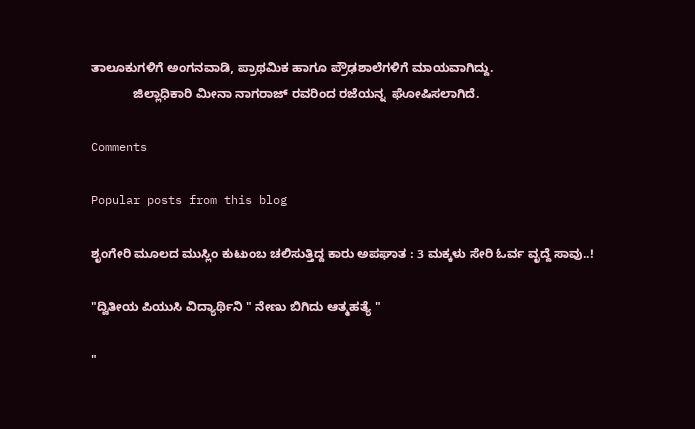ತಾಲೂಕುಗಳಿಗೆ ಅಂಗನವಾಡಿ, ಪ್ರಾಥಮಿಕ ಹಾಗೂ ಪ್ರೌಢಶಾಲೆಗಳಿಗೆ ಮಾಯವಾಗಿದ್ದು.
            ಜಿಲ್ಲಾಧಿಕಾರಿ ಮೀನಾ ನಾಗರಾಜ್ ರವರಿಂದ ರಜೆಯನ್ನ  ಘೋಷಿಸಲಾಗಿದೆ.

Comments

Popular posts from this blog

ಶೃಂಗೇರಿ ಮೂಲದ ಮುಸ್ಲಿಂ ಕುಟುಂಬ ಚಲಿಸುತ್ತಿದ್ದ ಕಾರು ಅಪಘಾತ : 3 ಮಕ್ಕಳು ಸೇರಿ ಓರ್ವ ವೃದ್ದೆ ಸಾವು..!

"ದ್ವಿತೀಯ ಪಿಯುಸಿ ವಿದ್ಯಾರ್ಥಿನಿ " ನೇಣು ಬಿಗಿದು ಆತ್ಮಹತ್ಯೆ "

"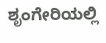ಶೃಂಗೇರಿಯಲ್ಲಿ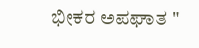ಭೀಕರ ಅಪಘಾತ "